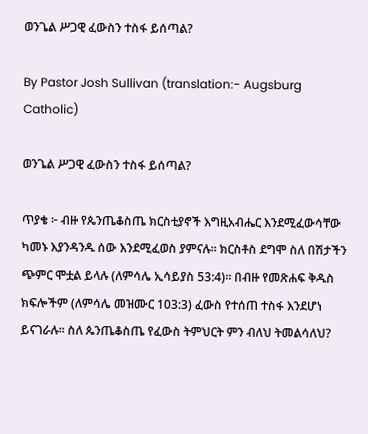ወንጌል ሥጋዊ ፈውስን ተስፋ ይሰጣል?

By Pastor Josh Sullivan (translation:- Augsburg Catholic)

ወንጌል ሥጋዊ ፈውስን ተስፋ ይሰጣል?

ጥያቄ ፦ ብዙ የጴንጤቆስጤ ክርስቲያኖች እግዚአብሔር እንደሚፈውሳቸው ካመኑ እያንዳንዱ ሰው እንደሚፈወስ ያምናሉ። ክርስቶስ ደግሞ ስለ በሽታችን ጭምር ሞቷል ይላሉ (ለምሳሌ ኢሳይያስ 53:4)። በብዙ የመጽሐፍ ቅዱስ ክፍሎችም (ለምሳሌ መዝሙር 103:3) ፈውስ የተሰጠ ተስፋ እንደሆነ ይናገራሉ። ስለ ጴንጤቆስጤ የፈውስ ትምህርት ምን ብለህ ትመልሳለህ?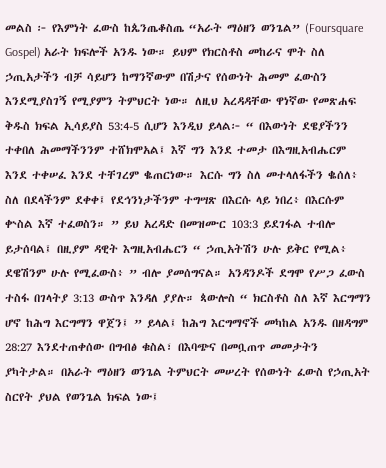መልስ ፦ የእምነት ፈውስ ከጴንጤቆስጤ “አራት ማዕዘን ወንጌል” (Foursquare Gospel) አራት ክፍሎች አንዱ ነው። ይህም የክርስቶስ መከራና ሞት ስለ ኃጢአታችን ብቻ ሳይሆን ከማንኛውም በሽታና የሰውነት ሕመም ፈውስን እንደሚያስገኝ የሚያምን ትምህርት ነው። ለዚህ አረዳዳቸው ዋነኛው የመጽሐፍ ቅዱስ ክፍል ኢሳይያስ 53:4-5 ሲሆን እንዲህ ይላል፦ “ በእውነት ደዌያችንን ተቀበለ ሕመማችንንም ተሸክሞአል፤ እኛ ግን እንደ ተመታ በእግዚአብሔርም እንደ ተቀሠፈ እንደ ተቸገረም ቈጠርነው። እርሱ ግን ስለ መተላለፋችን ቈሰለ፥ ስለ በደላችንም ደቀቀ፤ የደኅንነታችንም ተግሣጽ በእርሱ ላይ ነበረ፥ በእርሱም ቍስል እኛ ተፈወስን። ” ይህ አረዳድ በመዝሙር 103:3 ይደገፋል ተብሎ ይታሰባል፤ በዚያም ዳዊት እግዚአብሔርን “ ኃጢአትሽን ሁሉ ይቅር የሚል፥ ደዌሽንም ሁሉ የሚፈውስ፥ ” ብሎ ያመሰግናል። አንዳንዶች ደግሞ የሥጋ ፈውስ ተስፋ በገላትያ 3:13 ውስጥ እንዳለ ያያሉ። ጳውሎስ “ ክርስቶስ ስለ እኛ እርግማን ሆኖ ከሕግ እርግማን ዋጀን፤ ” ይላል፤ ከሕግ እርግማኖች መካከል አንዱ በዘዳግም 28:27 እንደተጠቀሰው በግብፅ ቁስል፣ በእባጭና በመቧጠጥ መመታትን ያካትታል። በአራት ማዕዘን ወንጌል ትምህርት መሠረት የሰውነት ፈውስ የኃጢአት ስርየት ያህል የወንጌል ክፍል ነው፤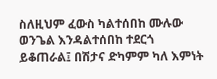ስለዚህም ፈውስ ካልተሰበከ ሙሉው ወንጌል እንዳልተሰበከ ተደርጎ ይቆጠራል፤ በሽታና ድካምም ካለ እምነት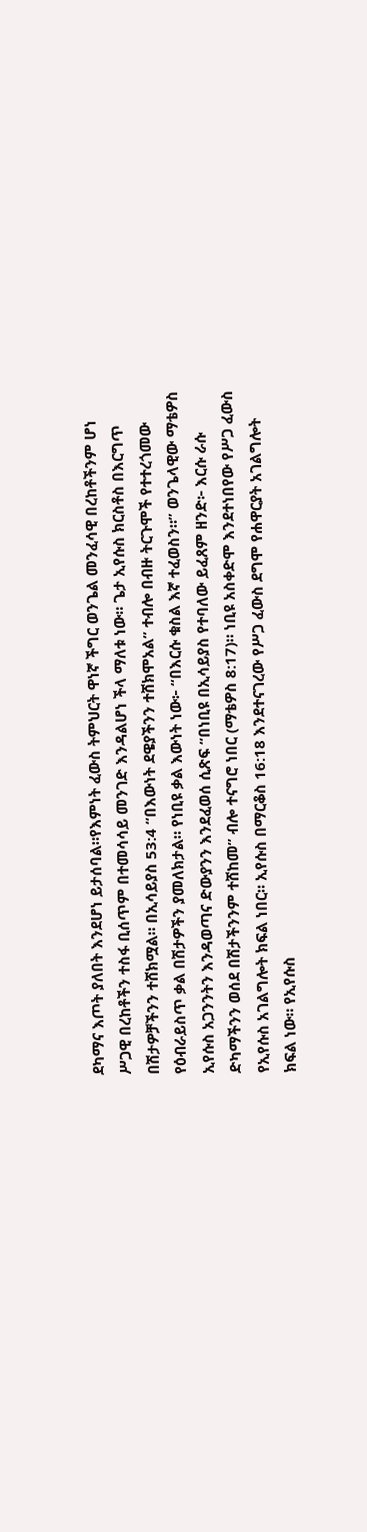ደካማና እጦት ያለበት እንደሆነ ይታሰባል።የእምነት ፈውስ ትምህርት ዋነኛ ችግር ወንጌል መንፈሳዊ በረከቶችንም ሆነ ሥጋዊ በረከቶችን ተስፋ ቢሰጥም በተመሳሳይ መንገድ እንዳልሆነ ችላ ማለቱ ነው። ጌታ ኢየሱስ ክርስቶስ በእርግጥ በሽታዎቻችንን ተሸክሟል። በኢሳይያስ 53:4 “በእውነት ደዌያችንን ተሸክሞአል” ተብሎ በብዙ ትርጉሞች የተተረጎመው የዕብራይስጥ ቃል በሽታዎችን ያመለክታል። የነቢዩ ቃል እውነት ነው፦ “በእርሱ ቁስል እኛ ተፈወስን።” ወንጌላዊው ማቴዎስ ኢየሱስ አጋንንትን እንዳወጣና ድውያንን እንደፈወሰ ሲጽፍ “በነቢዩ በኢሳይያስ የተባለው ይፈጸም ዘንድ፦ እርሱ ራሱ ድካማችንን ወሰደ በሽታችንንም ተሸከመ” ብሎ ተናግሮ ነበር (ማቴዎስ 8:17)። ነቢዩ አስቀድሞ እንደተነበየው የሥጋ ፈውስ የኢየሱስ አገልግሎት ክፍል ነበር። ኢየሱስ በማርቆስ 16:18 እንደተናገረው የሥጋ ፈውስ ደግሞ የሐዋርያት አገልግሎት ክፍል ነው። የኢየሱስ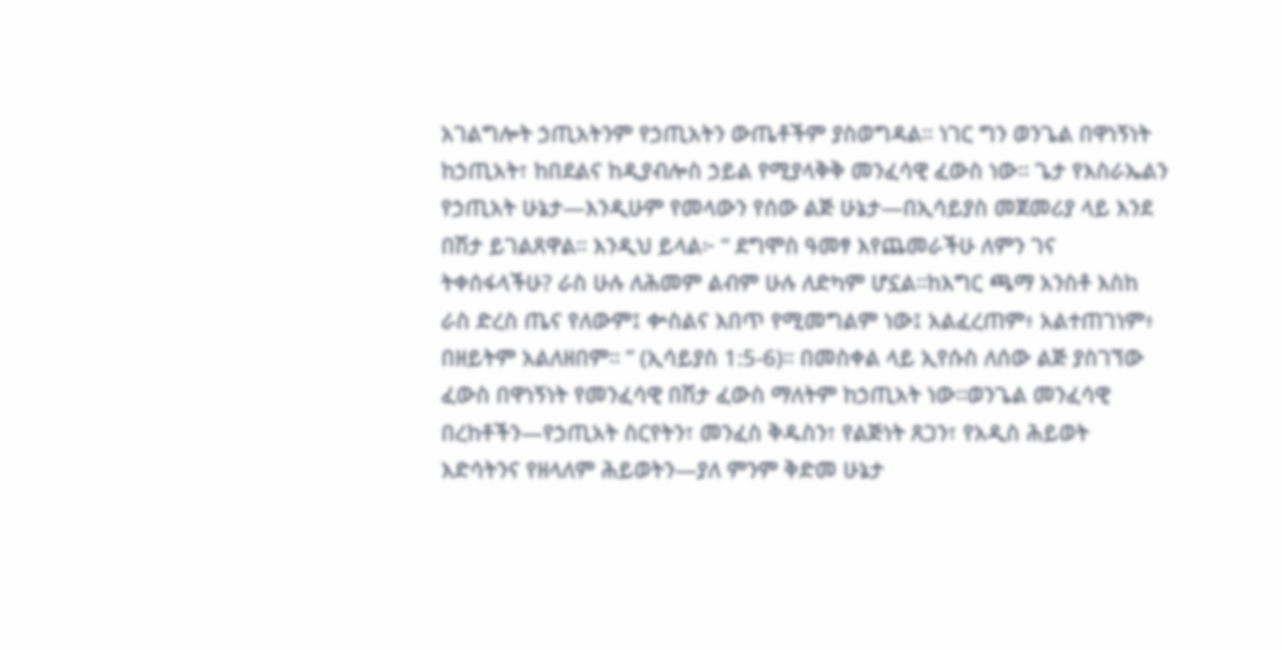አገልግሎት ኃጢአትንም የኃጢአትን ውጤቶችም ያስወግዳል። ነገር ግን ወንጌል በዋነኝነት ከኃጢአት፣ ከበደልና ከዲያብሎስ ኃይል የሚያላቅቅ መንፈሳዊ ፈውስ ነው። ጌታ የእስራኤልን የኃጢአት ሁኔታ—እንዲሁም የመላውን የሰው ልጅ ሁኔታ—በኢሳይያስ መጀመሪያ ላይ እንደ በሽታ ይገልጸዋል። እንዲህ ይላል፦ “ ደግሞስ ዓመፃ እየጨመራችሁ ለምን ገና ትቀሰፋላችሁ? ራስ ሁሉ ለሕመም ልብም ሁሉ ለድካም ሆኗል።ከእግር ጫማ አንስቶ እስከ ራስ ድረስ ጤና የለውም፤ ቍስልና እበጥ የሚመግልም ነው፤ አልፈረጠም፥ አልተጠገነም፥ በዘይትም አልለዘበም። ” (ኢሳይያስ 1:5-6)። በመስቀል ላይ ኢየሱስ ለሰው ልጅ ያስገኘው ፈውስ በዋነኝነት የመንፈሳዊ በሽታ ፈውስ ማለትም ከኃጢአት ነው።ወንጌል መንፈሳዊ በረከቶችን—የኃጢአት ስርየትን፣ መንፈስ ቅዱስን፣ የልጅነት ጸጋን፣ የአዲስ ሕይወት እድሳትንና የዘላለም ሕይወትን—ያለ ምንም ቅድመ ሁኔታ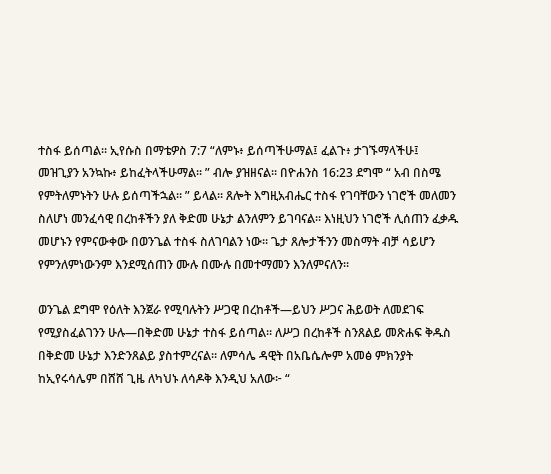ተስፋ ይሰጣል። ኢየሱስ በማቴዎስ 7:7 “ለምኑ፥ ይሰጣችሁማል፤ ፈልጉ፥ ታገኙማላችሁ፤ መዝጊያን አንኳኩ፥ ይከፈትላችሁማል። ” ብሎ ያዝዘናል። በዮሐንስ 16:23 ደግሞ “ አብ በስሜ የምትለምኑትን ሁሉ ይሰጣችኋል። ” ይላል። ጸሎት እግዚአብሔር ተስፋ የገባቸውን ነገሮች መለመን ስለሆነ መንፈሳዊ በረከቶችን ያለ ቅድመ ሁኔታ ልንለምን ይገባናል። እነዚህን ነገሮች ሊሰጠን ፈቃዱ መሆኑን የምናውቀው በወንጌል ተስፋ ስለገባልን ነው። ጌታ ጸሎታችንን መስማት ብቻ ሳይሆን የምንለምነውንም እንደሚሰጠን ሙሉ በሙሉ በመተማመን እንለምናለን።

ወንጌል ደግሞ የዕለት እንጀራ የሚባሉትን ሥጋዊ በረከቶች—ይህን ሥጋና ሕይወት ለመደገፍ የሚያስፈልገንን ሁሉ—በቅድመ ሁኔታ ተስፋ ይሰጣል። ለሥጋ በረከቶች ስንጸልይ መጽሐፍ ቅዱስ በቅድመ ሁኔታ እንድንጸልይ ያስተምረናል። ለምሳሌ ዳዊት በአቤሴሎም አመፅ ምክንያት ከኢየሩሳሌም በሸሸ ጊዜ ለካህኑ ለሳዶቅ እንዲህ አለው፦ “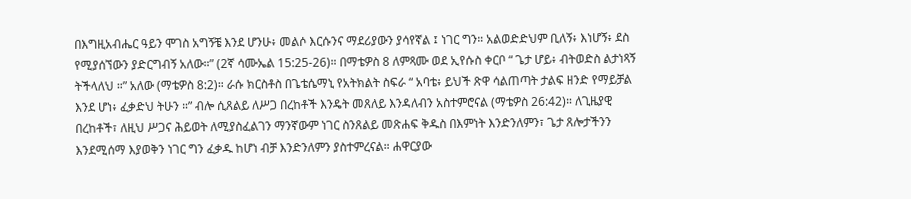በእግዚአብሔር ዓይን ሞገስ አግኝቼ እንደ ሆንሁ፥ መልሶ እርሱንና ማደሪያውን ያሳየኛል ፤ ነገር ግን። አልወድድህም ቢለኝ፥ እነሆኝ፥ ደስ የሚያሰኘውን ያድርግብኝ አለው።” (2ኛ ሳሙኤል 15:25-26)። በማቴዎስ 8 ለምጻሙ ወደ ኢየሱስ ቀርቦ “ ጌታ ሆይ፥ ብትወድስ ልታነጻኝ ትችላለህ ።” አለው (ማቴዎስ 8:2)። ራሱ ክርስቶስ በጌቴሴማኒ የአትክልት ስፍራ “ አባቴ፥ ይህች ጽዋ ሳልጠጣት ታልፍ ዘንድ የማይቻል እንደ ሆነ፥ ፈቃድህ ትሁን ።” ብሎ ሲጸልይ ለሥጋ በረከቶች እንዴት መጸለይ እንዳለብን አስተምሮናል (ማቴዎስ 26:42)። ለጊዜያዊ በረከቶች፣ ለዚህ ሥጋና ሕይወት ለሚያስፈልገን ማንኛውም ነገር ስንጸልይ መጽሐፍ ቅዱስ በእምነት እንድንለምን፣ ጌታ ጸሎታችንን እንደሚሰማ እያወቅን ነገር ግን ፈቃዱ ከሆነ ብቻ እንድንለምን ያስተምረናል። ሐዋርያው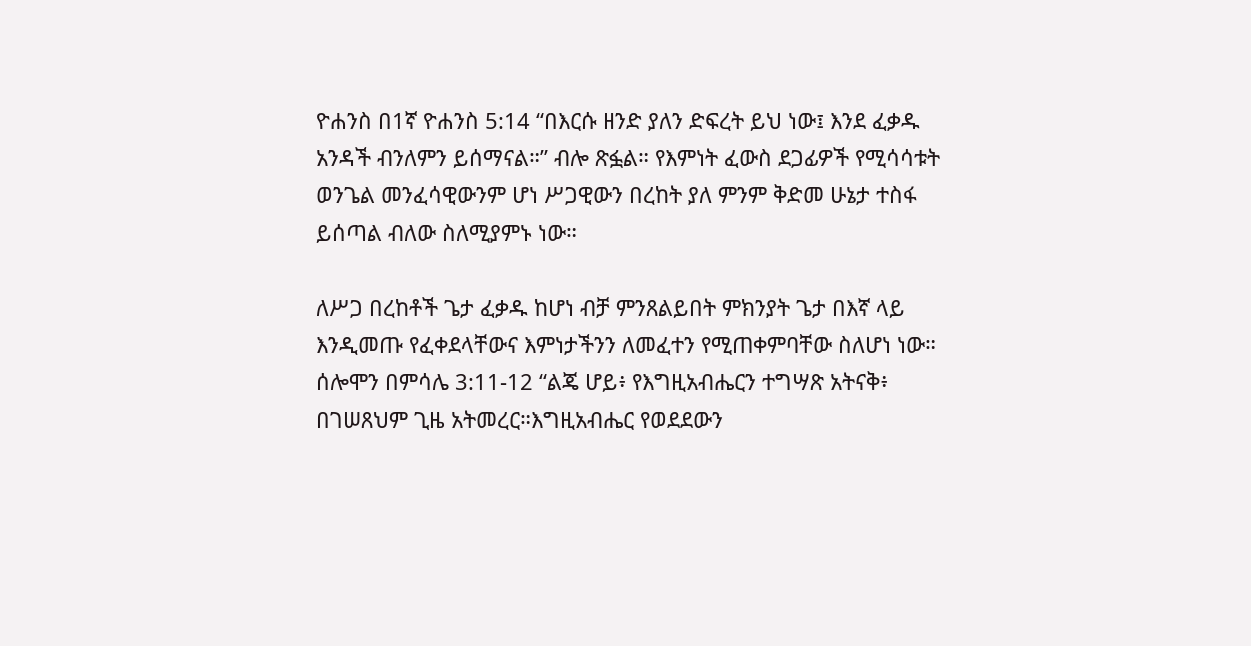ዮሐንስ በ1ኛ ዮሐንስ 5:14 “በእርሱ ዘንድ ያለን ድፍረት ይህ ነው፤ እንደ ፈቃዱ አንዳች ብንለምን ይሰማናል።” ብሎ ጽፏል። የእምነት ፈውስ ደጋፊዎች የሚሳሳቱት ወንጌል መንፈሳዊውንም ሆነ ሥጋዊውን በረከት ያለ ምንም ቅድመ ሁኔታ ተስፋ ይሰጣል ብለው ስለሚያምኑ ነው።

ለሥጋ በረከቶች ጌታ ፈቃዱ ከሆነ ብቻ ምንጸልይበት ምክንያት ጌታ በእኛ ላይ እንዲመጡ የፈቀደላቸውና እምነታችንን ለመፈተን የሚጠቀምባቸው ስለሆነ ነው። ሰሎሞን በምሳሌ 3:11-12 “ልጄ ሆይ፥ የእግዚአብሔርን ተግሣጽ አትናቅ፥ በገሠጸህም ጊዜ አትመረር።እግዚአብሔር የወደደውን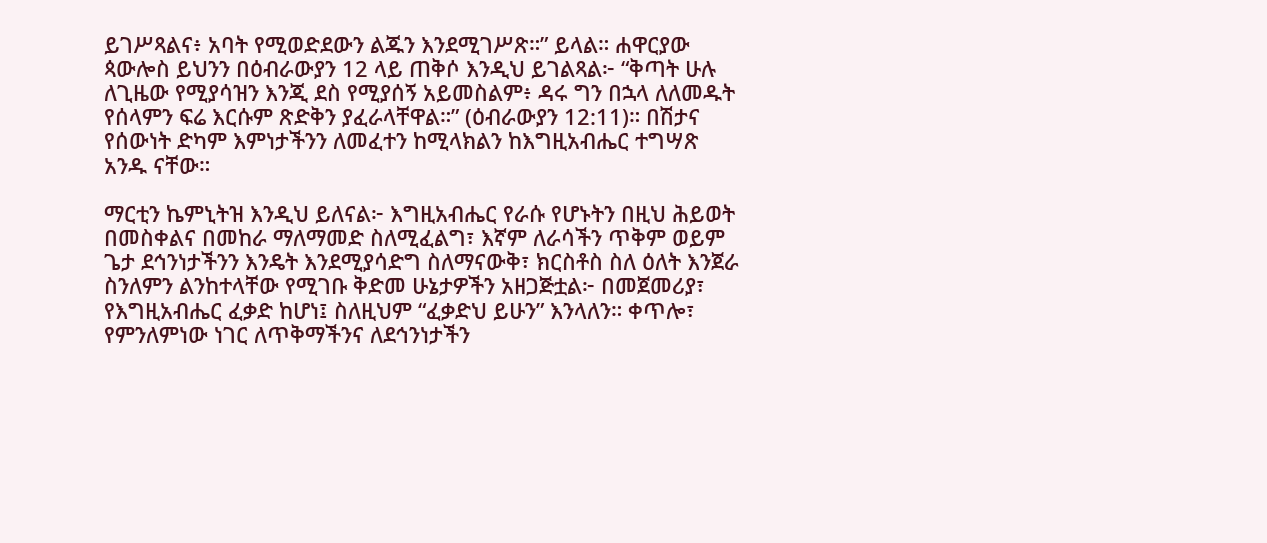ይገሥጻልና፥ አባት የሚወድደውን ልጁን እንደሚገሥጽ።” ይላል። ሐዋርያው ጳውሎስ ይህንን በዕብራውያን 12 ላይ ጠቅሶ እንዲህ ይገልጻል፦ “ቅጣት ሁሉ ለጊዜው የሚያሳዝን እንጂ ደስ የሚያሰኝ አይመስልም፥ ዳሩ ግን በኋላ ለለመዱት የሰላምን ፍሬ እርሱም ጽድቅን ያፈራላቸዋል።” (ዕብራውያን 12:11)። በሽታና የሰውነት ድካም እምነታችንን ለመፈተን ከሚላክልን ከእግዚአብሔር ተግሣጽ አንዱ ናቸው።

ማርቲን ኬምኒትዝ እንዲህ ይለናል፦ እግዚአብሔር የራሱ የሆኑትን በዚህ ሕይወት በመስቀልና በመከራ ማለማመድ ስለሚፈልግ፣ እኛም ለራሳችን ጥቅም ወይም ጌታ ደኅንነታችንን እንዴት እንደሚያሳድግ ስለማናውቅ፣ ክርስቶስ ስለ ዕለት እንጀራ ስንለምን ልንከተላቸው የሚገቡ ቅድመ ሁኔታዎችን አዘጋጅቷል፦ በመጀመሪያ፣ የእግዚአብሔር ፈቃድ ከሆነ፤ ስለዚህም “ፈቃድህ ይሁን” እንላለን። ቀጥሎ፣ የምንለምነው ነገር ለጥቅማችንና ለደኅንነታችን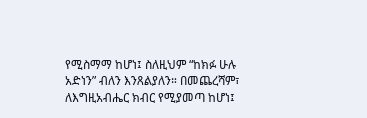የሚስማማ ከሆነ፤ ስለዚህም “ከክፉ ሁሉ አድነን” ብለን እንጸልያለን። በመጨረሻም፣ ለእግዚአብሔር ክብር የሚያመጣ ከሆነ፤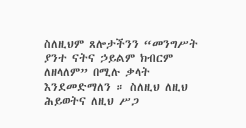ስለዚህም ጸሎታችንን “መንግሥት ያንተ ናትና ኃይልም ክብርም ለዘላለም” በሚሉ ቃላት እንደመድማለን ። ስለዚህ ለዚህ ሕይወትና ለዚህ ሥጋ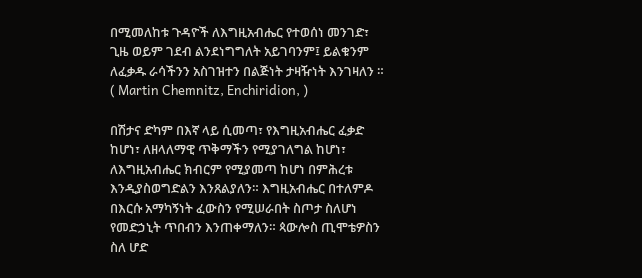በሚመለከቱ ጉዳዮች ለእግዚአብሔር የተወሰነ መንገድ፣ ጊዜ ወይም ገደብ ልንደነግግለት አይገባንም፤ ይልቁንም ለፈቃዱ ራሳችንን አስገዝተን በልጅነት ታዛዥነት እንገዛለን ። ( Martin Chemnitz, Enchiridion, )

በሽታና ድካም በእኛ ላይ ሲመጣ፣ የእግዚአብሔር ፈቃድ ከሆነ፣ ለዘላለማዊ ጥቅማችን የሚያገለግል ከሆነ፣ ለእግዚአብሔር ክብርም የሚያመጣ ከሆነ በምሕረቱ እንዲያስወግድልን እንጸልያለን። እግዚአብሔር በተለምዶ በእርሱ አማካኝነት ፈውስን የሚሠራበት ስጦታ ስለሆነ የመድኃኒት ጥበብን እንጠቀማለን። ጳውሎስ ጢሞቴዎስን ስለ ሆድ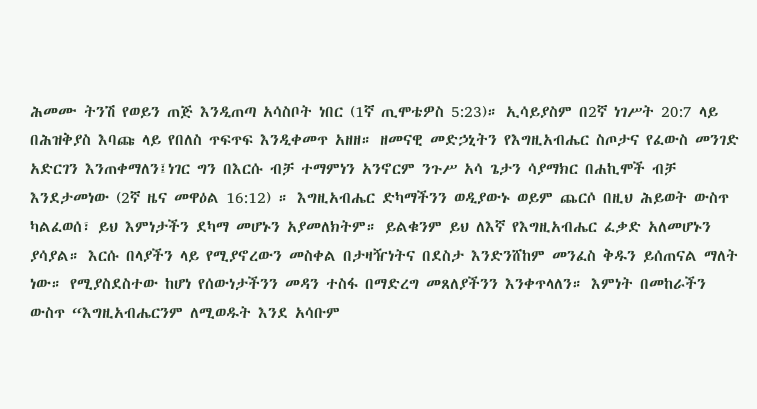ሕመሙ ትንሽ የወይን ጠጅ እንዲጠጣ አሳስቦት ነበር (1ኛ ጢሞቴዎስ 5:23)። ኢሳይያስም በ2ኛ ነገሥት 20:7 ላይ በሕዝቅያስ እባጩ ላይ የበለስ ጥፍጥፍ እንዲቀመጥ አዘዘ። ዘመናዊ መድኃኒትን የእግዚአብሔር ስጦታና የፈውስ መንገድ አድርገን እንጠቀማለን፤ነገር ግን በእርሱ ብቻ ተማምነን አንኖርም ንጉሥ አሳ ጌታን ሳያማክር በሐኪሞች ብቻ እንደታመነው (2ኛ ዜና መዋዕል 16:12) ። እግዚአብሔር ድካማችንን ወዲያውኑ ወይም ጨርሶ በዚህ ሕይወት ውስጥ ካልፈወሰ፣ ይህ እምነታችን ደካማ መሆኑን አያመለክትም። ይልቁንም ይህ ለእኛ የእግዚአብሔር ፈቃድ አለመሆኑን ያሳያል። እርሱ በላያችን ላይ የሚያኖረውን መስቀል በታዛዥነትና በደስታ እንድንሸከም መንፈስ ቅዱን ይሰጠናል ማለት ነው። የሚያስደስተው ከሆነ የሰውነታችንን መዳን ተስፋ በማድረግ መጸለያችንን እንቀጥላለን። እምነት በመከራችን ውስጥ “እግዚአብሔርንም ለሚወዱት እንደ አሳቡም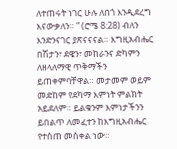ለተጠሩት ነገር ሁሉ ለበጎ እንዲደረግ እናውቃለን። ” (ሮሜ 8:28) ብለን እንድንናገር ያጽናናናል። እግዚአብሔር በሽታን፣ ደዌን፣ መከራንና ድካምን ለዘላለማዊ ጥቅማችን ይጠቀምባቸዋል። መታመም ወይም መድከም የደካማ እምነት ምልክት አይደለም። ይልቁንም እምነታችንን ይበልጥ ለመፈተን ከእግዚአብሔር የተሰጠ መስቀል ነው።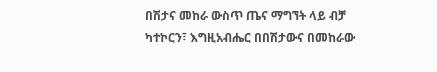በሽታና መከራ ውስጥ ጤና ማግኘት ላይ ብቻ ካተኮርን፣ እግዚአብሔር በበሽታውና በመከራው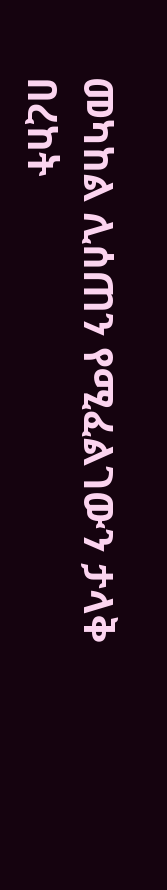መካከል ሊሰጠን የሚፈልገውን ታላቅ በረከት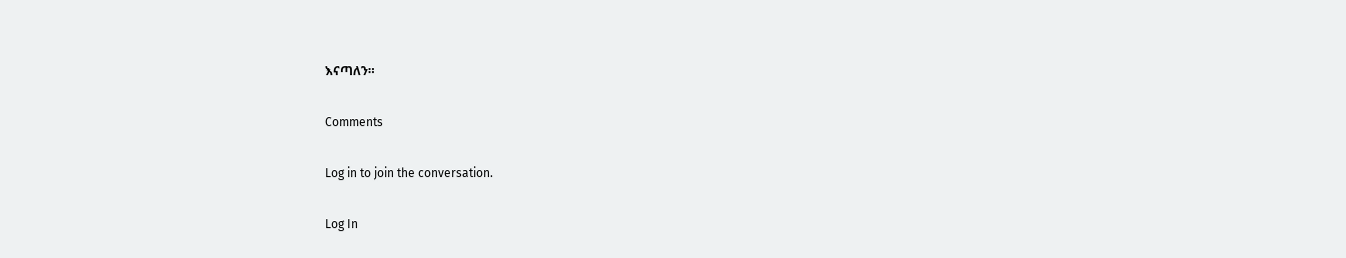እናጣለን።

Comments

Log in to join the conversation.

Log In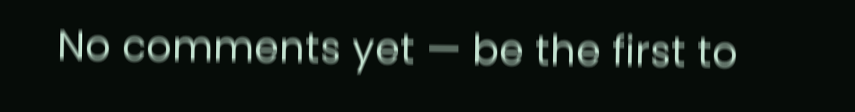No comments yet — be the first to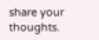share your thoughts.